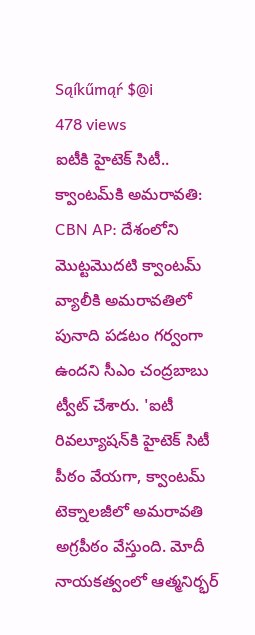Sąíkűmąŕ $@i
478 views
ఐటీకి హైటెక్ సిటీ.. క్వాంటమ్‌కి అమరావతి: CBN AP: దేశంలోని మొట్టమొదటి క్వాంటమ్ వ్యాలీకి అమరావతిలో పునాది పడటం గర్వంగా ఉందని సీఎం చంద్రబాబు ట్వీట్ చేశారు. 'ఐటీ రివల్యూషన్‌కి హైటెక్ సిటీ పీఠం వేయగా, క్వాంటమ్ టెక్నాలజీలో అమరావతి అగ్రపీఠం వేస్తుంది. మోదీ నాయకత్వంలో ఆత్మనిర్భర్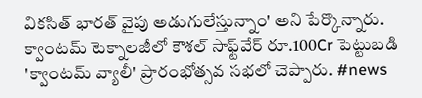వికసిత్ భారత్ వైపు అడుగులేస్తున్నాం' అని పేర్కొన్నారు. క్వాంటమ్ టెక్నాలజీలో కౌశల్ సాఫ్ట్‌వేర్ రూ.100Cr పెట్టుబడి 'క్వాంటమ్ వ్యాలీ' ప్రారంభోత్సవ సభలో చెప్పారు. #news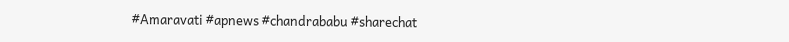#Amaravati #apnews #chandrababu #sharechat